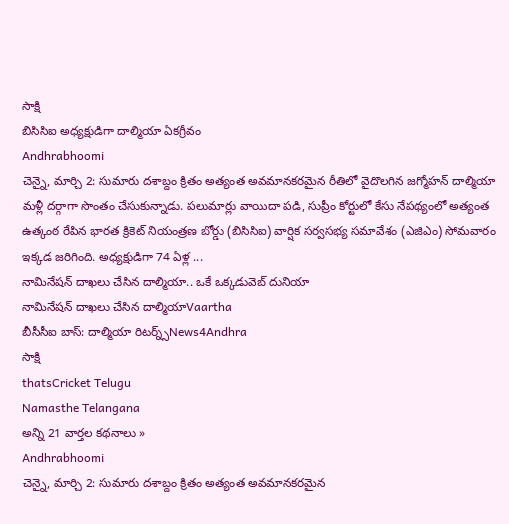సాక్షి
బిసిసిఐ అధ్యక్షుడిగా దాల్మియా ఏకగ్రీవం
Andhrabhoomi
చెన్నై, మార్చి 2: సుమారు దశాబ్దం క్రితం అత్యంత అవమానకరమైన రీతిలో వైదొలగిన జగ్మోహన్ దాల్మియా మళ్లీ దర్గాగా సొంతం చేసుకున్నాడు. పలుమార్లు వాయిదా పడి, సుప్రీం కోర్టులో కేసు నేపథ్యంలో అత్యంత ఉత్కంఠ రేపిన భారత క్రికెట్ నియంత్రణ బోర్డు (బిసిసిఐ) వార్షిక సర్వసభ్య సమావేశం (ఎజిఎం) సోమవారం ఇక్కడ జరిగింది. అధ్యక్షుడిగా 74 ఏళ్ల ...
నామినేషన్ దాఖలు చేసిన దాల్మియా.. ఒకే ఒక్కడువెబ్ దునియా
నామినేషన్ దాఖలు చేసిన దాల్మియాVaartha
బీసీసీఐ బాస్: దాల్మియా రిటర్న్స్News4Andhra
సాక్షి
thatsCricket Telugu
Namasthe Telangana
అన్ని 21 వార్తల కథనాలు »
Andhrabhoomi
చెన్నై, మార్చి 2: సుమారు దశాబ్దం క్రితం అత్యంత అవమానకరమైన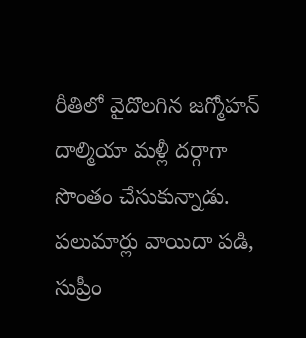రీతిలో వైదొలగిన జగ్మోహన్ దాల్మియా మళ్లీ దర్గాగా సొంతం చేసుకున్నాడు. పలుమార్లు వాయిదా పడి, సుప్రీం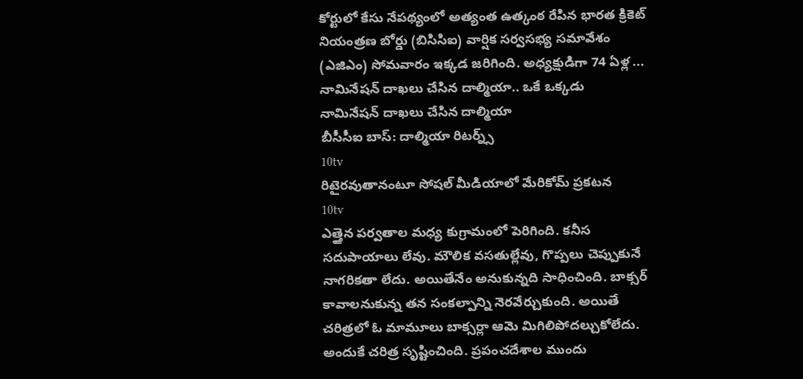కోర్టులో కేసు నేపథ్యంలో అత్యంత ఉత్కంఠ రేపిన భారత క్రికెట్ నియంత్రణ బోర్డు (బిసిసిఐ) వార్షిక సర్వసభ్య సమావేశం (ఎజిఎం) సోమవారం ఇక్కడ జరిగింది. అధ్యక్షుడిగా 74 ఏళ్ల ...
నామినేషన్ దాఖలు చేసిన దాల్మియా.. ఒకే ఒక్కడు
నామినేషన్ దాఖలు చేసిన దాల్మియా
బీసీసీఐ బాస్: దాల్మియా రిటర్న్స్
10tv
రిటైరవుతానంటూ సోషల్ మీడియాలో మేరికోమ్ ప్రకటన
10tv
ఎత్తైన పర్వతాల మధ్య కుగ్రామంలో పెరిగింది. కనీస సదుపాయాలు లేవు. మౌలిక వసతుల్లేవు, గొప్పలు చెప్పుకునే నాగరికతా లేదు. అయితేనేం అనుకున్నది సాధించింది. బాక్సర్ కావాలనుకున్న తన సంకల్పాన్ని నెరవేర్చుకుంది. అయితే చరిత్రలో ఓ మామూలు బాక్సర్లా ఆమె మిగిలిపోదల్చుకోలేదు. అందుకే చరిత్ర సృష్టించింది. ప్రపంచదేశాల ముందు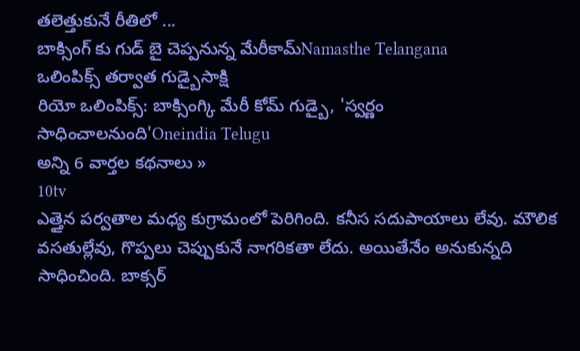తలెత్తుకునే రీతిలో ...
బాక్సింగ్ కు గుడ్ బై చెప్పనున్న మేరీకామ్Namasthe Telangana
ఒలింపిక్స్ తర్వాత గుడ్బైసాక్షి
రియో ఒలింపిక్స్: బాక్సింగ్కి మేరీ కోమ్ గుడ్బై, 'స్వర్ణం సాధించాలనుంది'Oneindia Telugu
అన్ని 6 వార్తల కథనాలు »
10tv
ఎత్తైన పర్వతాల మధ్య కుగ్రామంలో పెరిగింది. కనీస సదుపాయాలు లేవు. మౌలిక వసతుల్లేవు, గొప్పలు చెప్పుకునే నాగరికతా లేదు. అయితేనేం అనుకున్నది సాధించింది. బాక్సర్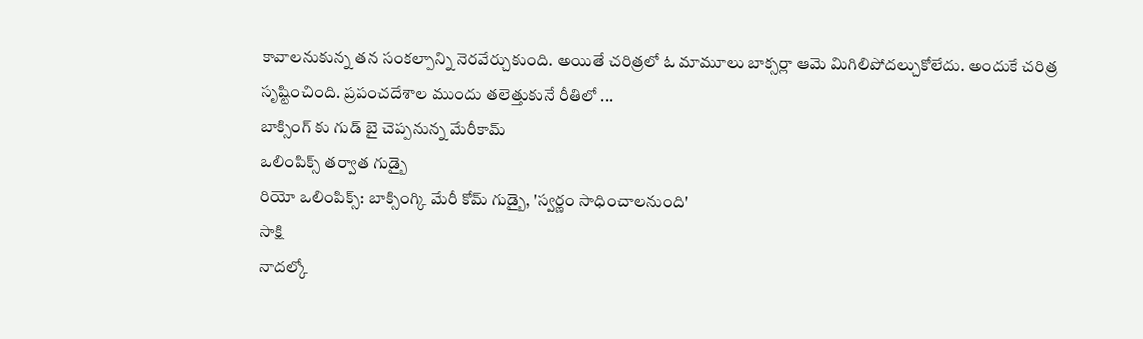కావాలనుకున్న తన సంకల్పాన్ని నెరవేర్చుకుంది. అయితే చరిత్రలో ఓ మామూలు బాక్సర్లా ఆమె మిగిలిపోదల్చుకోలేదు. అందుకే చరిత్ర సృష్టించింది. ప్రపంచదేశాల ముందు తలెత్తుకునే రీతిలో ...
బాక్సింగ్ కు గుడ్ బై చెప్పనున్న మేరీకామ్
ఒలింపిక్స్ తర్వాత గుడ్బై
రియో ఒలింపిక్స్: బాక్సింగ్కి మేరీ కోమ్ గుడ్బై, 'స్వర్ణం సాధించాలనుంది'
సాక్షి
నాదల్కో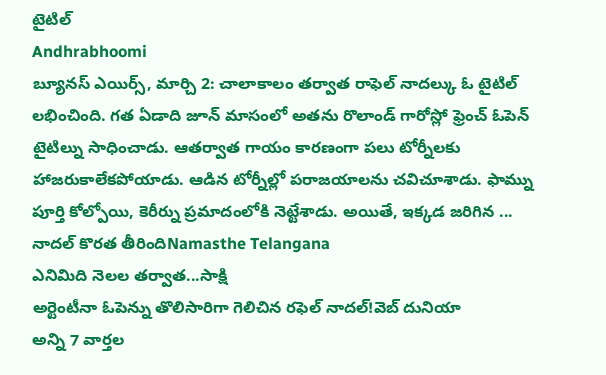టైటిల్
Andhrabhoomi
బ్యూనస్ ఎయిర్స్, మార్చి 2: చాలాకాలం తర్వాత రాఫెల్ నాదల్కు ఓ టైటిల్ లభించింది. గత ఏడాది జూన్ మాసంలో అతను రొలాండ్ గారోస్లో ఫ్రెంచ్ ఓపెన్ టైటిల్ను సాధించాడు. ఆతర్వాత గాయం కారణంగా పలు టోర్నీలకు హాజరుకాలేకపోయాడు. ఆడిన టోర్నీల్లో పరాజయాలను చవిచూశాడు. ఫామ్ను పూర్తి కోల్పోయి, కెరీర్ను ప్రమాదంలోకి నెట్టేశాడు. అయితే, ఇక్కడ జరిగిన ...
నాదల్ కొరత తీరిందిNamasthe Telangana
ఎనిమిది నెలల తర్వాత...సాక్షి
అర్టెంటీనా ఓపెన్ను తొలిసారిగా గెలిచిన రఫెల్ నాదల్!వెబ్ దునియా
అన్ని 7 వార్తల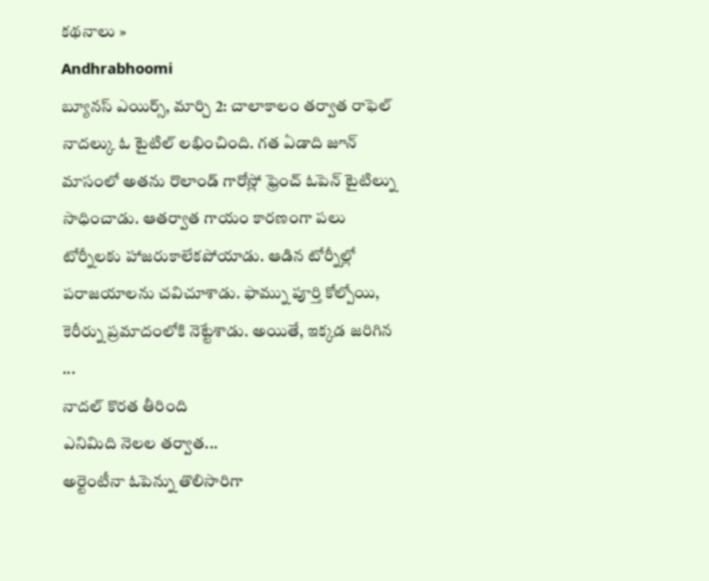కథనాలు »
Andhrabhoomi
బ్యూనస్ ఎయిర్స్, మార్చి 2: చాలాకాలం తర్వాత రాఫెల్ నాదల్కు ఓ టైటిల్ లభించింది. గత ఏడాది జూన్ మాసంలో అతను రొలాండ్ గారోస్లో ఫ్రెంచ్ ఓపెన్ టైటిల్ను సాధించాడు. ఆతర్వాత గాయం కారణంగా పలు టోర్నీలకు హాజరుకాలేకపోయాడు. ఆడిన టోర్నీల్లో పరాజయాలను చవిచూశాడు. ఫామ్ను పూర్తి కోల్పోయి, కెరీర్ను ప్రమాదంలోకి నెట్టేశాడు. అయితే, ఇక్కడ జరిగిన ...
నాదల్ కొరత తీరింది
ఎనిమిది నెలల తర్వాత...
అర్టెంటీనా ఓపెన్ను తొలిసారిగా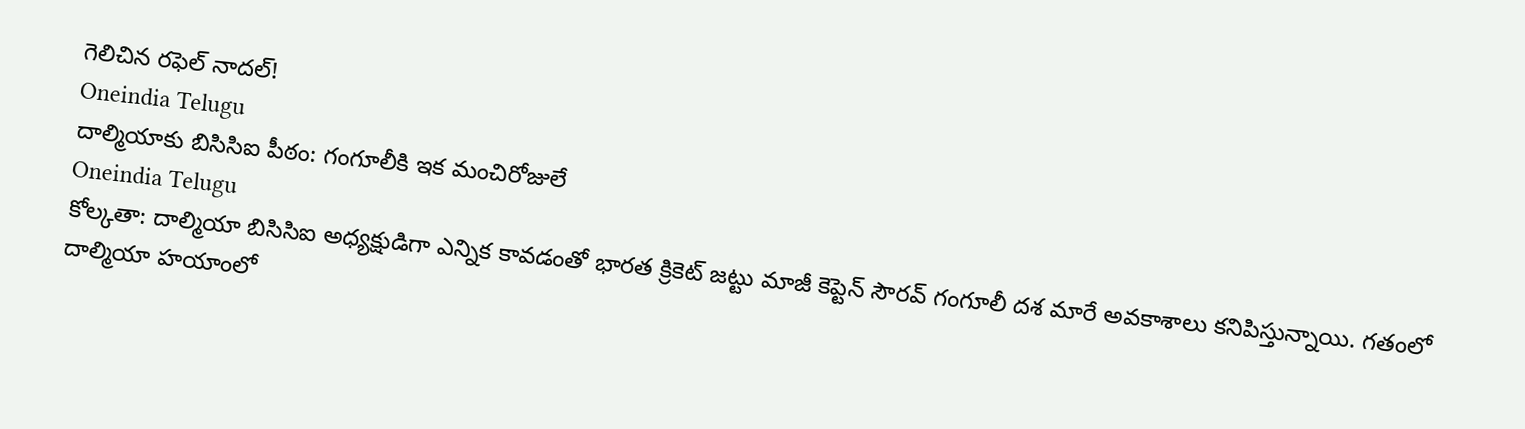గెలిచిన రఫెల్ నాదల్!
Oneindia Telugu
దాల్మియాకు బిసిసిఐ పీఠం: గంగూలీకి ఇక మంచిరోజులే
Oneindia Telugu
కోల్కతా: దాల్మియా బిసిసిఐ అధ్యక్షుడిగా ఎన్నిక కావడంతో భారత క్రికెట్ జట్టు మాజీ కెప్టెన్ సౌరవ్ గంగూలీ దశ మారే అవకాశాలు కనిపిస్తున్నాయి. గతంలో దాల్మియా హయాంలో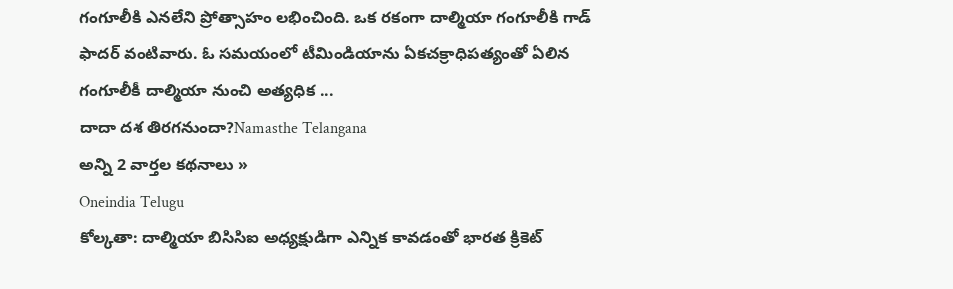గంగూలీకి ఎనలేని ప్రోత్సాహం లభించింది. ఒక రకంగా దాల్మియా గంగూలీకి గాడ్ ఫాదర్ వంటివారు. ఓ సమయంలో టీమిండియాను ఏకచక్రాధిపత్యంతో ఏలిన గంగూలీకీ దాల్మియా నుంచి అత్యధిక ...
దాదా దశ తిరగనుందా?Namasthe Telangana
అన్ని 2 వార్తల కథనాలు »
Oneindia Telugu
కోల్కతా: దాల్మియా బిసిసిఐ అధ్యక్షుడిగా ఎన్నిక కావడంతో భారత క్రికెట్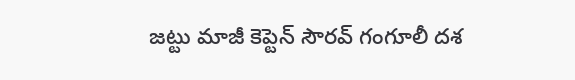జట్టు మాజీ కెప్టెన్ సౌరవ్ గంగూలీ దశ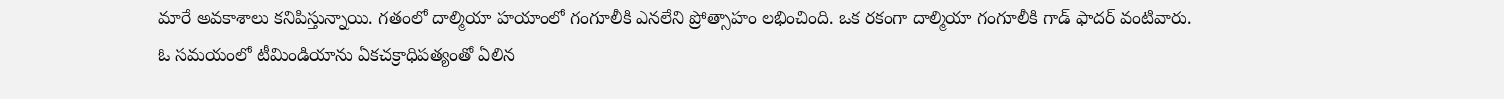మారే అవకాశాలు కనిపిస్తున్నాయి. గతంలో దాల్మియా హయాంలో గంగూలీకి ఎనలేని ప్రోత్సాహం లభించింది. ఒక రకంగా దాల్మియా గంగూలీకి గాడ్ ఫాదర్ వంటివారు. ఓ సమయంలో టీమిండియాను ఏకచక్రాధిపత్యంతో ఏలిన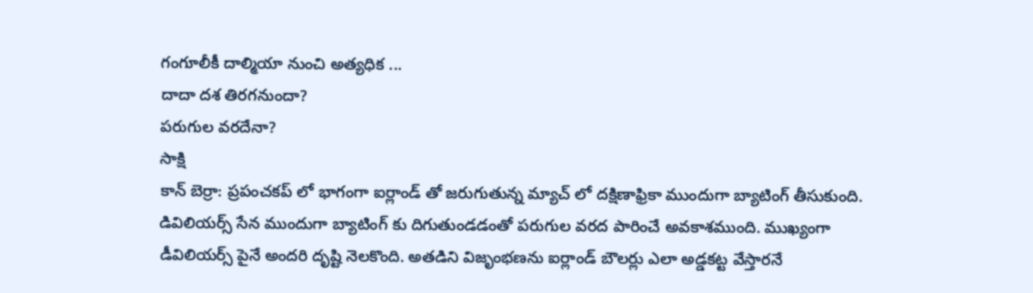గంగూలీకీ దాల్మియా నుంచి అత్యధిక ...
దాదా దశ తిరగనుందా?
పరుగుల వరదేనా?
సాక్షి
కాన్ బెర్రా: ప్రపంచకప్ లో భాగంగా ఐర్లాండ్ తో జరుగుతున్న మ్యాచ్ లో దక్షిణాఫ్రికా ముందుగా బ్యాటింగ్ తీసుకుంది. డివిలియర్స్ సేన ముందుగా బ్యాటింగ్ కు దిగుతుండడంతో పరుగుల వరద పారించే అవకాశముంది. ముఖ్యంగా డీవిలియర్స్ పైనే అందరి దృష్టి నెలకొంది. అతడిని విజృంభణను ఐర్లాండ్ బౌలర్లు ఎలా అడ్డకట్ట వేస్తారనే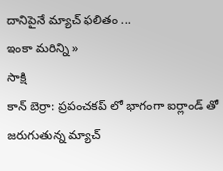దానిపైనే మ్యాచ్ ఫలితం ...
ఇంకా మరిన్ని »
సాక్షి
కాన్ బెర్రా: ప్రపంచకప్ లో భాగంగా ఐర్లాండ్ తో జరుగుతున్న మ్యాచ్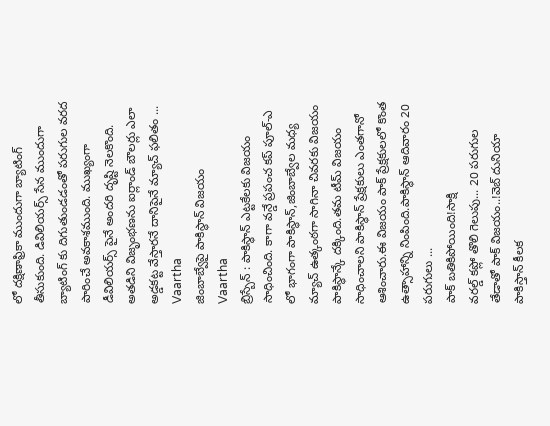లో దక్షిణాఫ్రికా ముందుగా బ్యాటింగ్ తీసుకుంది. డివిలియర్స్ సేన ముందుగా బ్యాటింగ్ కు దిగుతుండడంతో పరుగుల వరద పారించే అవకాశముంది. ముఖ్యంగా డీవిలియర్స్ పైనే అందరి దృష్టి నెలకొంది. అతడిని విజృంభణను ఐర్లాండ్ బౌలర్లు ఎలా అడ్డకట్ట వేస్తారనే దానిపైనే మ్యాచ్ ఫలితం ...
Vaartha
జింబాబ్వేపై పాకిస్థాన్ విజయం
Vaartha
బ్రిస్బేన్ : పాకిస్థాన్ ఎట్టకేలకు విజయం సాధించింది. కాగా వన్డే ప్రపంచ కప్ పూల్-ఎ లో భాగంగా పాకిస్థాన్,జింబాబ్వేల మధ్య మ్యాచ్ ఉత్కంఠగా సాగినా చివరకు విజయం పాకిస్థాన్కే దక్కింది.తమ టీమ్ విజయం సాధించాలని పాకిస్థాన్ ప్రేక్షకులు ఎంతగానో ఆశించారు.ఈ విజయం పాక్ ప్రేక్షకులలో కొంత ఉత్సాహాన్ని నింపింది.పాకిస్థాన్ ఆదివారం 20 పరుగులు ...
పాక్ బతికిపోయింది!సాక్షి
వరల్డ్ కప్లో తొలి గెలుపు... 20 పరుగుల తేడాతో పాక్ విజయం..!వెబ్ దునియా
పాకిస్తాన్ కీలక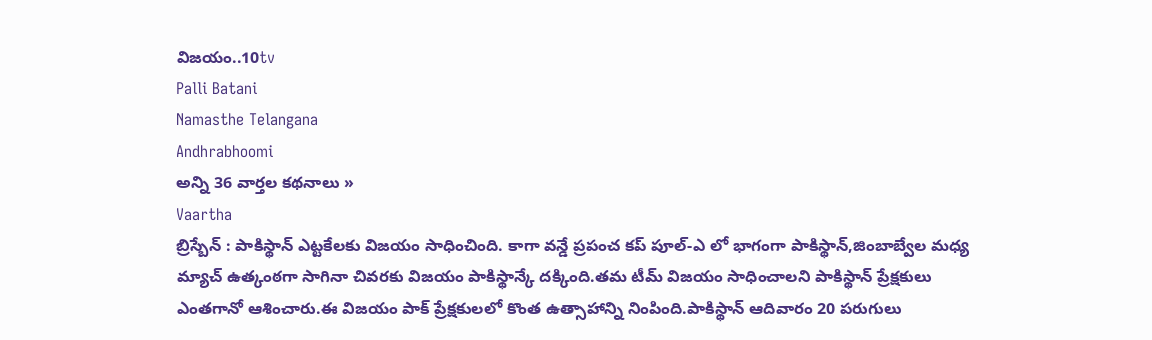విజయం..10tv
Palli Batani
Namasthe Telangana
Andhrabhoomi
అన్ని 36 వార్తల కథనాలు »
Vaartha
బ్రిస్బేన్ : పాకిస్థాన్ ఎట్టకేలకు విజయం సాధించింది. కాగా వన్డే ప్రపంచ కప్ పూల్-ఎ లో భాగంగా పాకిస్థాన్,జింబాబ్వేల మధ్య మ్యాచ్ ఉత్కంఠగా సాగినా చివరకు విజయం పాకిస్థాన్కే దక్కింది.తమ టీమ్ విజయం సాధించాలని పాకిస్థాన్ ప్రేక్షకులు ఎంతగానో ఆశించారు.ఈ విజయం పాక్ ప్రేక్షకులలో కొంత ఉత్సాహాన్ని నింపింది.పాకిస్థాన్ ఆదివారం 20 పరుగులు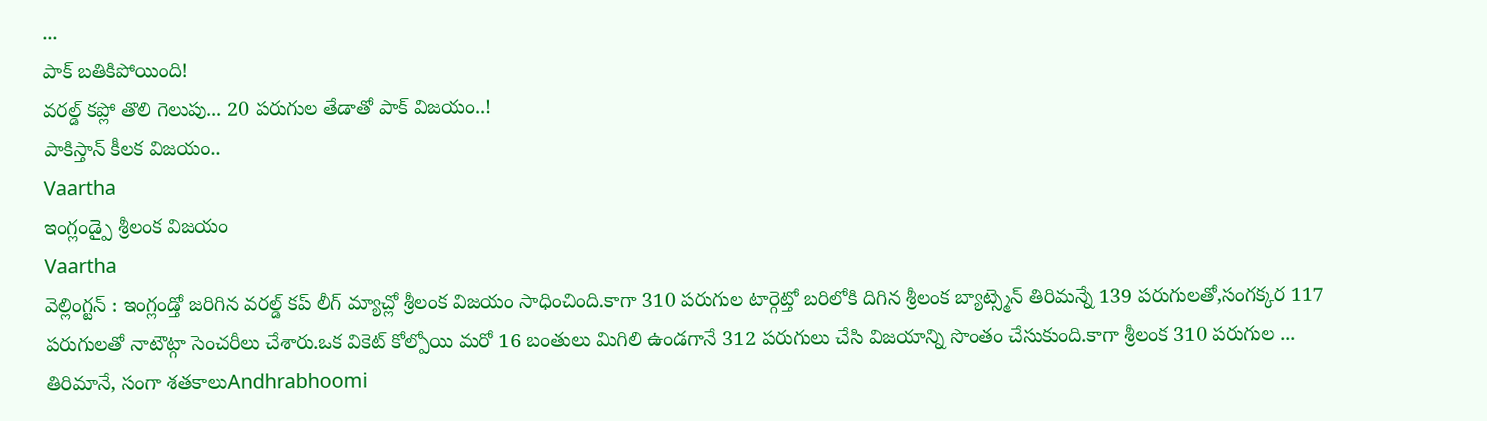...
పాక్ బతికిపోయింది!
వరల్డ్ కప్లో తొలి గెలుపు... 20 పరుగుల తేడాతో పాక్ విజయం..!
పాకిస్తాన్ కీలక విజయం..
Vaartha
ఇంగ్లండ్పై శ్రీలంక విజయం
Vaartha
వెల్లింగ్టన్ : ఇంగ్లండ్తో జరిగిన వరల్డ్ కప్ లీగ్ మ్యాచ్లో శ్రీలంక విజయం సాధించింది.కాగా 310 పరుగుల టార్గెట్తో బరిలోకి దిగిన శ్రీలంక బ్యాట్స్మెన్ తిరిమన్నే 139 పరుగులతో,సంగక్కర 117 పరుగులతో నాటౌట్గా సెంచరీలు చేశారు.ఒక వికెట్ కోల్పోయి మరో 16 బంతులు మిగిలి ఉండగానే 312 పరుగులు చేసి విజయాన్ని సొంతం చేసుకుంది.కాగా శ్రీలంక 310 పరుగుల ...
తిరిమానే, సంగా శతకాలుAndhrabhoomi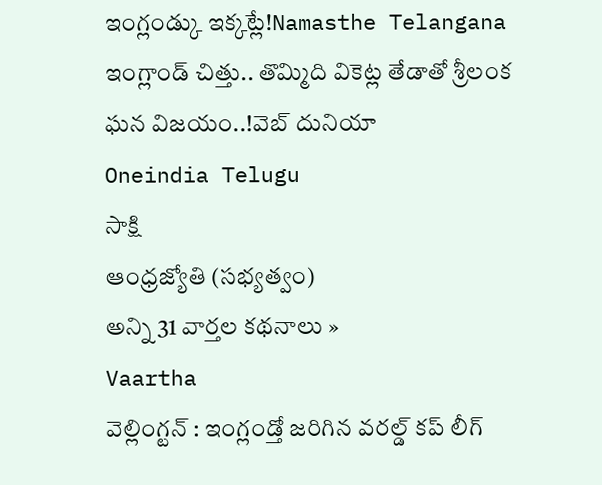ఇంగ్లండ్కు ఇక్కట్లే!Namasthe Telangana
ఇంగ్లాండ్ చిత్తు.. తొమ్మిది వికెట్ల తేడాతో శ్రీలంక ఘన విజయం..!వెబ్ దునియా
Oneindia Telugu
సాక్షి
ఆంధ్రజ్యోతి (సభ్యత్వం)
అన్ని 31 వార్తల కథనాలు »
Vaartha
వెల్లింగ్టన్ : ఇంగ్లండ్తో జరిగిన వరల్డ్ కప్ లీగ్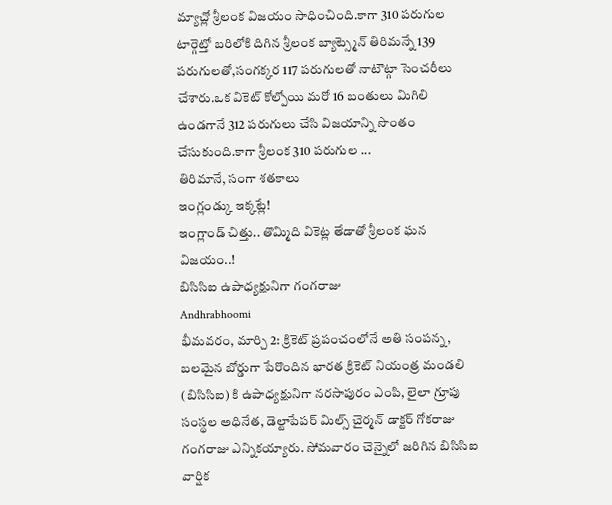మ్యాచ్లో శ్రీలంక విజయం సాధించింది.కాగా 310 పరుగుల టార్గెట్తో బరిలోకి దిగిన శ్రీలంక బ్యాట్స్మెన్ తిరిమన్నే 139 పరుగులతో,సంగక్కర 117 పరుగులతో నాటౌట్గా సెంచరీలు చేశారు.ఒక వికెట్ కోల్పోయి మరో 16 బంతులు మిగిలి ఉండగానే 312 పరుగులు చేసి విజయాన్ని సొంతం చేసుకుంది.కాగా శ్రీలంక 310 పరుగుల ...
తిరిమానే, సంగా శతకాలు
ఇంగ్లండ్కు ఇక్కట్లే!
ఇంగ్లాండ్ చిత్తు.. తొమ్మిది వికెట్ల తేడాతో శ్రీలంక ఘన విజయం..!
బిసిసిఐ ఉపాధ్యక్షునిగా గంగరాజు
Andhrabhoomi
భీమవరం, మార్చి 2: క్రికెట్ ప్రపంచంలోనే అతి సంపన్న, బలమైన బోర్డుగా పేరొందిన భారత క్రికెట్ నియంత్ర మండలి (బిసిసిఐ) కి ఉపాధ్యక్షునిగా నరసాపురం ఎంపి, లైలా గ్రూపు సంస్థల అధినేత, డెల్టాపేపర్ మిల్స్ చైర్మన్ డాక్టర్ గోకరాజు గంగరాజు ఎన్నికయ్యారు. సోమవారం చెన్నైలో జరిగిన బిసిసిఐ వార్షిక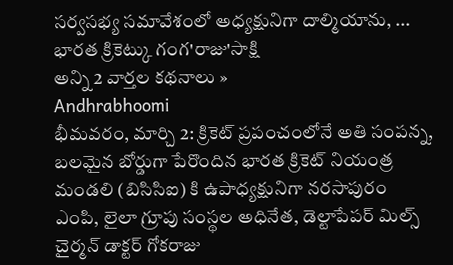సర్వసభ్య సమావేశంలో అధ్యక్షునిగా దాల్మియాను, ...
భారత క్రికెట్కు గంగ'రాజు'సాక్షి
అన్ని 2 వార్తల కథనాలు »
Andhrabhoomi
భీమవరం, మార్చి 2: క్రికెట్ ప్రపంచంలోనే అతి సంపన్న, బలమైన బోర్డుగా పేరొందిన భారత క్రికెట్ నియంత్ర మండలి (బిసిసిఐ) కి ఉపాధ్యక్షునిగా నరసాపురం ఎంపి, లైలా గ్రూపు సంస్థల అధినేత, డెల్టాపేపర్ మిల్స్ చైర్మన్ డాక్టర్ గోకరాజు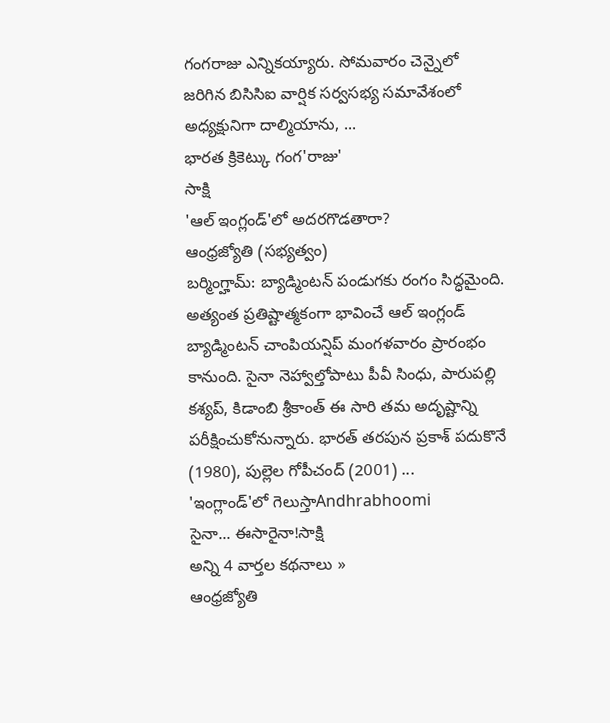గంగరాజు ఎన్నికయ్యారు. సోమవారం చెన్నైలో జరిగిన బిసిసిఐ వార్షిక సర్వసభ్య సమావేశంలో అధ్యక్షునిగా దాల్మియాను, ...
భారత క్రికెట్కు గంగ'రాజు'
సాక్షి
'ఆల్ ఇంగ్లండ్'లో అదరగొడతారా?
ఆంధ్రజ్యోతి (సభ్యత్వం)
బర్మింగ్హామ్: బ్యాడ్మింటన్ పండుగకు రంగం సిద్ధమైంది. అత్యంత ప్రతిష్టాత్మకంగా భావించే ఆల్ ఇంగ్లండ్ బ్యాడ్మింటన్ చాంపియన్షిప్ మంగళవారం ప్రారంభం కానుంది. సైనా నెహ్వాల్తోపాటు పీవీ సింధు, పారుపల్లి కశ్యప్, కిడాంబి శ్రీకాంత్ ఈ సారి తమ అదృష్టాన్ని పరీక్షించుకోనున్నారు. భారత్ తరపున ప్రకాశ్ పదుకొనే (1980), పుల్లెల గోపీచంద్ (2001) ...
'ఇంగ్లాండ్'లో గెలుస్తాAndhrabhoomi
సైనా... ఈసారైనా!సాక్షి
అన్ని 4 వార్తల కథనాలు »
ఆంధ్రజ్యోతి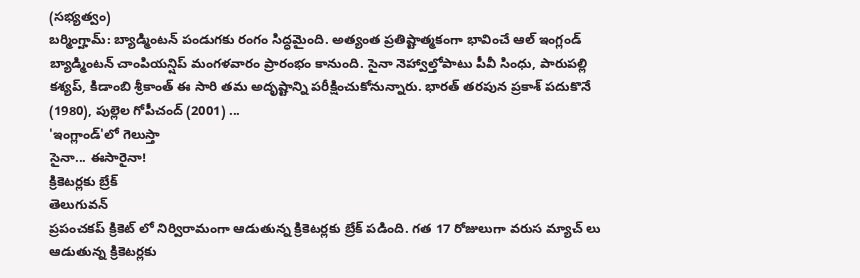(సభ్యత్వం)
బర్మింగ్హామ్: బ్యాడ్మింటన్ పండుగకు రంగం సిద్ధమైంది. అత్యంత ప్రతిష్టాత్మకంగా భావించే ఆల్ ఇంగ్లండ్ బ్యాడ్మింటన్ చాంపియన్షిప్ మంగళవారం ప్రారంభం కానుంది. సైనా నెహ్వాల్తోపాటు పీవీ సింధు, పారుపల్లి కశ్యప్, కిడాంబి శ్రీకాంత్ ఈ సారి తమ అదృష్టాన్ని పరీక్షించుకోనున్నారు. భారత్ తరపున ప్రకాశ్ పదుకొనే (1980), పుల్లెల గోపీచంద్ (2001) ...
'ఇంగ్లాండ్'లో గెలుస్తా
సైనా... ఈసారైనా!
క్రికెటర్లకు బ్రేక్
తెలుగువన్
ప్రపంచకప్ క్రికెట్ లో నిర్విరామంగా ఆడుతున్న క్రికెటర్లకు బ్రేక్ పడింది. గత 17 రోజులుగా వరుస మ్యాచ్ లు ఆడుతున్న క్రికెటర్లకు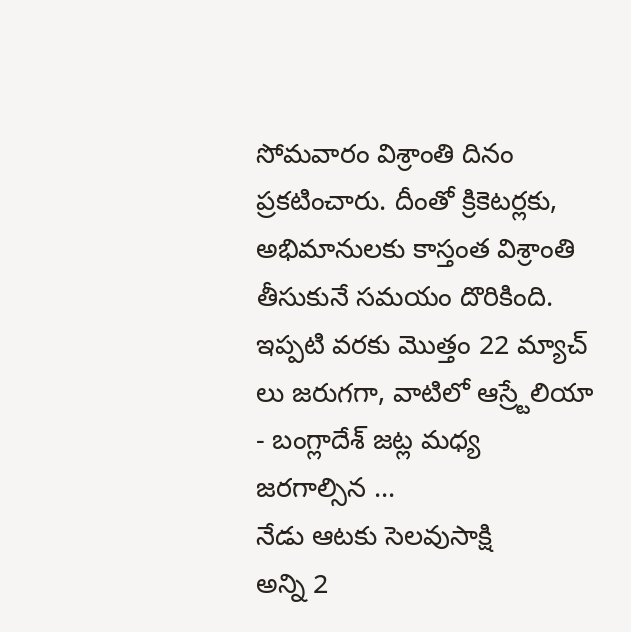సోమవారం విశ్రాంతి దినం ప్రకటించారు. దీంతో క్రికెటర్లకు, అభిమానులకు కాస్తంత విశ్రాంతి తీసుకునే సమయం దొరికింది. ఇప్పటి వరకు మొత్తం 22 మ్యాచ్ లు జరుగగా, వాటిలో ఆస్ర్టేలియా - బంగ్లాదేశ్ జట్ల మధ్య జరగాల్సిన ...
నేడు ఆటకు సెలవుసాక్షి
అన్ని 2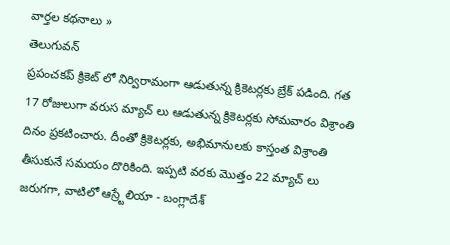వార్తల కథనాలు »
తెలుగువన్
ప్రపంచకప్ క్రికెట్ లో నిర్విరామంగా ఆడుతున్న క్రికెటర్లకు బ్రేక్ పడింది. గత 17 రోజులుగా వరుస మ్యాచ్ లు ఆడుతున్న క్రికెటర్లకు సోమవారం విశ్రాంతి దినం ప్రకటించారు. దీంతో క్రికెటర్లకు, అభిమానులకు కాస్తంత విశ్రాంతి తీసుకునే సమయం దొరికింది. ఇప్పటి వరకు మొత్తం 22 మ్యాచ్ లు జరుగగా, వాటిలో ఆస్ర్టేలియా - బంగ్లాదేశ్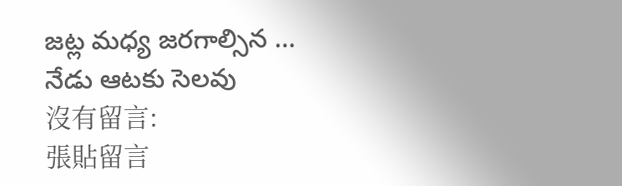జట్ల మధ్య జరగాల్సిన ...
నేడు ఆటకు సెలవు
沒有留言:
張貼留言